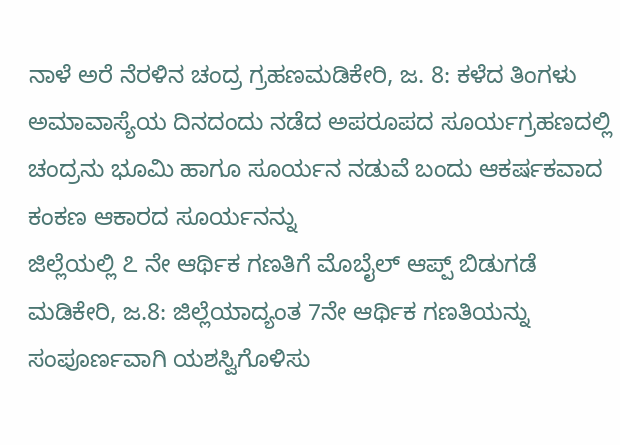ನಾಳೆ ಅರೆ ನೆರಳಿನ ಚಂದ್ರ ಗ್ರಹಣಮಡಿಕೇರಿ, ಜ. 8: ಕಳೆದ ತಿಂಗಳು ಅಮಾವಾಸ್ಯೆಯ ದಿನದಂದು ನಡೆದ ಅಪರೂಪದ ಸೂರ್ಯಗ್ರಹಣದಲ್ಲಿ ಚಂದ್ರನು ಭೂಮಿ ಹಾಗೂ ಸೂರ್ಯನ ನಡುವೆ ಬಂದು ಆಕರ್ಷಕವಾದ ಕಂಕಣ ಆಕಾರದ ಸೂರ್ಯನನ್ನು
ಜಿಲ್ಲೆಯಲ್ಲಿ ೭ ನೇ ಆರ್ಥಿಕ ಗಣತಿಗೆ ಮೊಬೈಲ್ ಆಪ್ಪ್ ಬಿಡುಗಡೆ ಮಡಿಕೇರಿ, ಜ.8: ಜಿಲ್ಲೆಯಾದ್ಯಂತ 7ನೇ ಆರ್ಥಿಕ ಗಣತಿಯನ್ನು ಸಂಪೂರ್ಣವಾಗಿ ಯಶಸ್ವಿಗೊಳಿಸು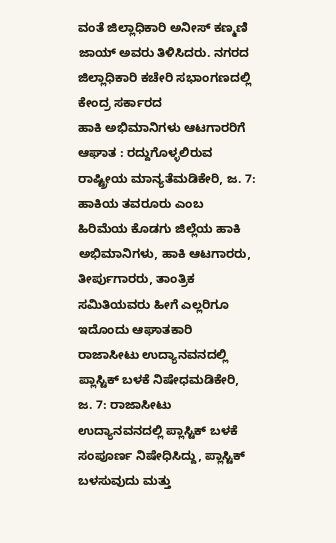ವಂತೆ ಜಿಲ್ಲಾಧಿಕಾರಿ ಅನೀಸ್ ಕಣ್ಮಣಿ ಜಾಯ್ ಅವರು ತಿಳಿಸಿದರು. ನಗರದ ಜಿಲ್ಲಾಧಿಕಾರಿ ಕಚೇರಿ ಸಭಾಂಗಣದಲ್ಲಿ ಕೇಂದ್ರ ಸರ್ಕಾರದ
ಹಾಕಿ ಅಭಿಮಾನಿಗಳು ಆಟಗಾರರಿಗೆ ಆಘಾತ : ರದ್ದುಗೊಳ್ಳಲಿರುವ ರಾಷ್ಟ್ರೀಯ ಮಾನ್ಯತೆಮಡಿಕೇರಿ, ಜ. 7: ಹಾಕಿಯ ತವರೂರು ಎಂಬ ಹಿರಿಮೆಯ ಕೊಡಗು ಜಿಲ್ಲೆಯ ಹಾಕಿ ಅಭಿಮಾನಿಗಳು, ಹಾಕಿ ಆಟಗಾರರು, ತೀರ್ಪುಗಾರರು, ತಾಂತ್ರಿಕ ಸಮಿತಿಯವರು ಹೀಗೆ ಎಲ್ಲರಿಗೂ ಇದೊಂದು ಆಘಾತಕಾರಿ
ರಾಜಾಸೀಟು ಉದ್ಯಾನವನದಲ್ಲಿ ಪ್ಲಾಸ್ಟಿಕ್ ಬಳಕೆ ನಿಷೇಧಮಡಿಕೇರಿ, ಜ. 7: ರಾಜಾಸೀಟು ಉದ್ಯಾನವನದಲ್ಲಿ ಪ್ಲಾಸ್ಟಿಕ್ ಬಳಕೆ ಸಂಪೂರ್ಣ ನಿಷೇಧಿಸಿದ್ದು, ಪ್ಲಾಸ್ಟಿಕ್ ಬಳಸುವುದು ಮತ್ತು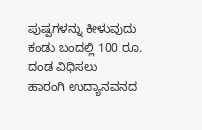ಪುಷ್ಪಗಳನ್ನು ಕೀಳುವುದು ಕಂಡು ಬಂದಲ್ಲಿ 100 ರೂ. ದಂಡ ವಿಧಿಸಲು
ಹಾರಂಗಿ ಉದ್ಯಾನವನದ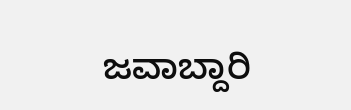ಜವಾಬ್ದಾರಿ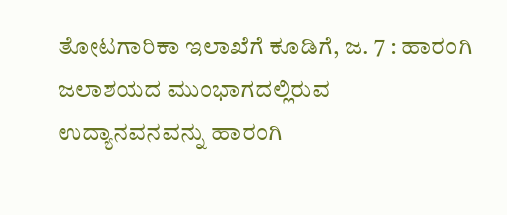ತೋಟಗಾರಿಕಾ ಇಲಾಖೆಗೆ ಕೂಡಿಗೆ, ಜ. 7 : ಹಾರಂಗಿ ಜಲಾಶಯದ ಮುಂಭಾಗದಲ್ಲಿರುವ ಉದ್ಯಾನವನವನ್ನು ಹಾರಂಗಿ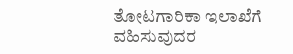ತೋಟಗಾರಿಕಾ ಇಲಾಖೆಗೆ ವಹಿಸುವುದರ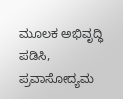ಮೂಲಕ ಅಭಿವೃದ್ಧಿ ಪಡಿಸಿ, ಪ್ರವಾಸೋದ್ಯಮ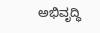ಅಭಿವೃದ್ಧಿ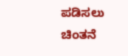ಪಡಿಸಲು ಚಿಂತನೆ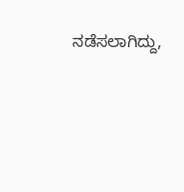ನಡೆಸಲಾಗಿದ್ದು,